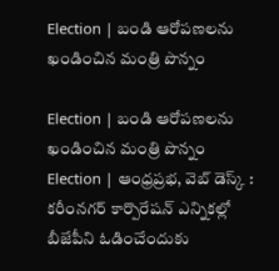Election | బండి ఆరోపణలను ఖండించిన మంత్రి పొన్నం

Election | బండి ఆరోపణలను ఖండించిన మంత్రి పొన్నం
Election | ఆంధ్రప్రభ, వెబ్ డెస్క్ : కరీంనగర్ కార్పొరేషన్ ఎన్నికల్లో బీజేపీని ఓడించేందుకు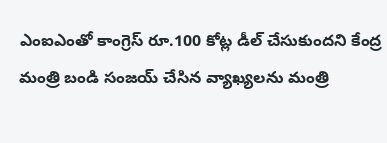ఎంఐఎంతో కాంగ్రెస్ రూ.100 కోట్ల డీల్ చేసుకుందని కేంద్ర మంత్రి బండి సంజయ్ చేసిన వ్యాఖ్యలను మంత్రి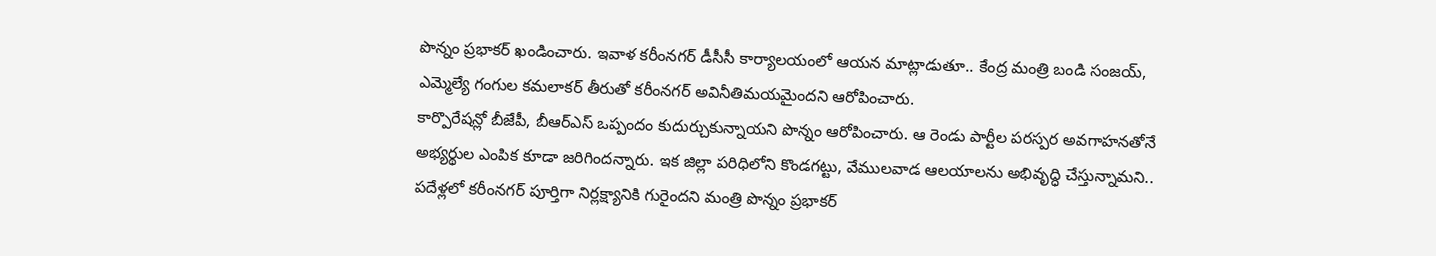పొన్నం ప్రభాకర్ ఖండించారు. ఇవాళ కరీంనగర్ డీసీసీ కార్యాలయంలో ఆయన మాట్లాడుతూ.. కేంద్ర మంత్రి బండి సంజయ్, ఎమ్మెల్యే గంగుల కమలాకర్ తీరుతో కరీంనగర్ అవినీతిమయమైందని ఆరోపించారు.
కార్పొరేషన్లో బీజేపీ, బీఆర్ఎస్ ఒప్పందం కుదుర్చుకున్నాయని పొన్నం ఆరోపించారు. ఆ రెండు పార్టీల పరస్పర అవగాహనతోనే అభ్యర్థుల ఎంపిక కూడా జరిగిందన్నారు. ఇక జిల్లా పరిధిలోని కొండగట్టు, వేములవాడ ఆలయాలను అభివృద్ధి చేస్తున్నామని.. పదేళ్లలో కరీంనగర్ పూర్తిగా నిర్లక్ష్యానికి గురైందని మంత్రి పొన్నం ప్రభాకర్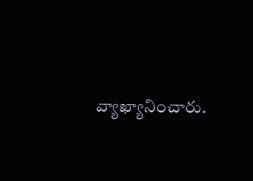వ్యాఖ్యానించారు.